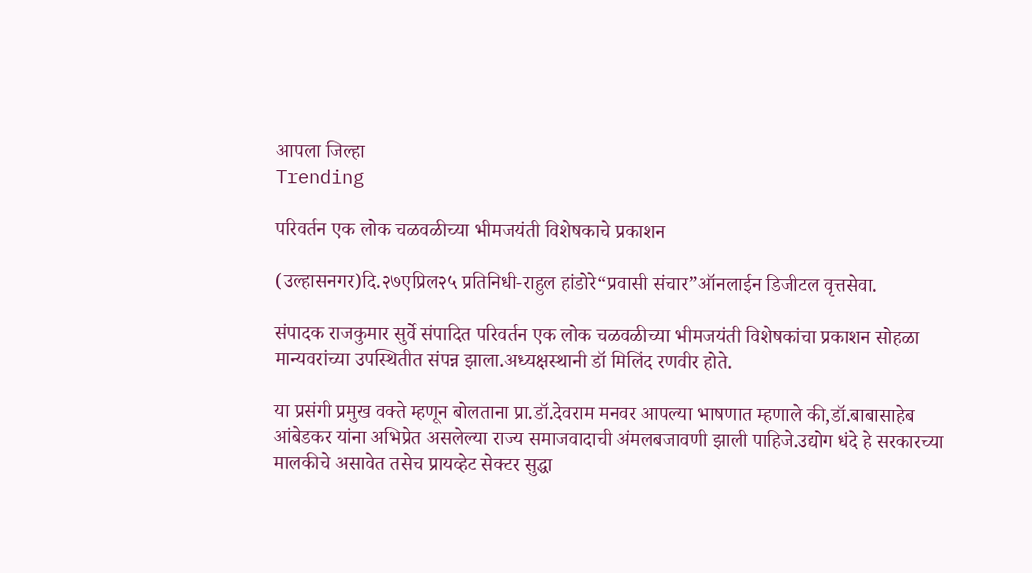आपला जिल्हा
Trending

परिवर्तन एक लोक चळवळीच्या भीमजयंती विशेषकाचे प्रकाशन

(उल्हासनगर)दि.२७एप्रिल२५ प्रतिनिधी-राहुल हांडोरे“प्रवासी संचार”ऑनलाईन डिजीटल वृत्तसेवा.

संपादक राजकुमार सुर्वे संपादित परिवर्तन एक लोक चळवळीच्या भीमजयंती विशेषकांचा प्रकाशन सोहळा मान्यवरांच्या उपस्थितीत संपन्न झाला.अध्यक्षस्थानी डॉ मिलिंद रणवीर होते.

या प्रसंगी प्रमुख वक्ते म्हणून बोलताना प्रा.डॉ.देवराम मनवर आपल्या भाषणात म्हणाले की,डॉ.बाबासाहेब आंबेडकर यांना अभिप्रेत असलेल्या राज्य समाजवादाची अंमलबजावणी झाली पाहिजे.उद्योग धंदे हे सरकारच्या मालकीचे असावेत तसेच प्रायव्हेट सेक्टर सुद्धा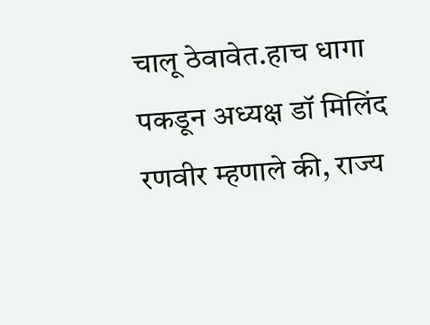चालू ठेवावेत.हाच धागा पकडून अध्यक्ष डॉ मिलिंद रणवीर म्हणाले की, राज्य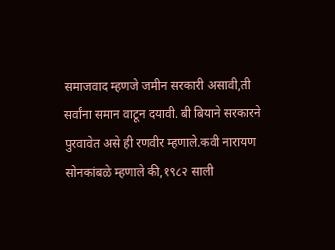समाजवाद म्हणजे जमीन सरकारी असावी,ती सर्वांना समान वाटून दयावी. बी बियाने सरकारने पुरवावेत असे ही रणवीर म्हणाले.कवी नारायण सोनकांबळे म्हणाले की,१९८२ साली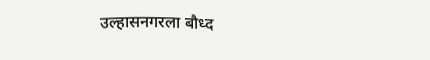उल्हासनगरला बौध्द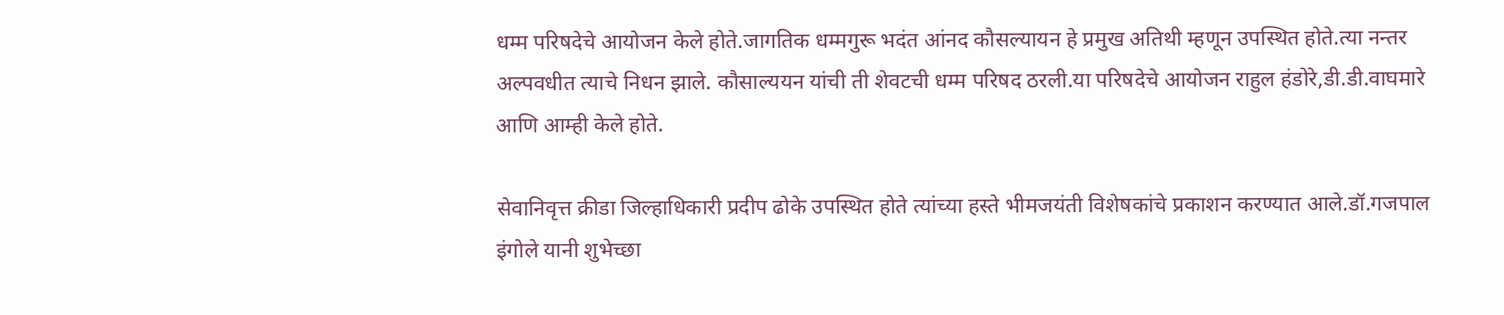धम्म परिषदेचे आयोजन केले होते.जागतिक धम्मगुरू भदंत आंनद कौसल्यायन हे प्रमुख अतिथी म्हणून उपस्थित होते.त्या नन्तर अल्पवधीत त्याचे निधन झाले. कौसाल्ययन यांची ती शेवटची धम्म परिषद ठरली.या परिषदेचे आयोजन राहुल हंडोरे,डी.डी.वाघमारे आणि आम्ही केले होते.

सेवानिवृत्त क्रीडा जिल्हाधिकारी प्रदीप ढोके उपस्थित होते त्यांच्या हस्ते भीमजयंती विशेषकांचे प्रकाशन करण्यात आले.डॉ.गजपाल इंगोले यानी शुभेच्छा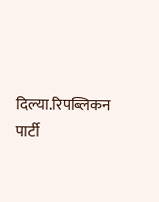दिल्या.रिपब्लिकन पार्टी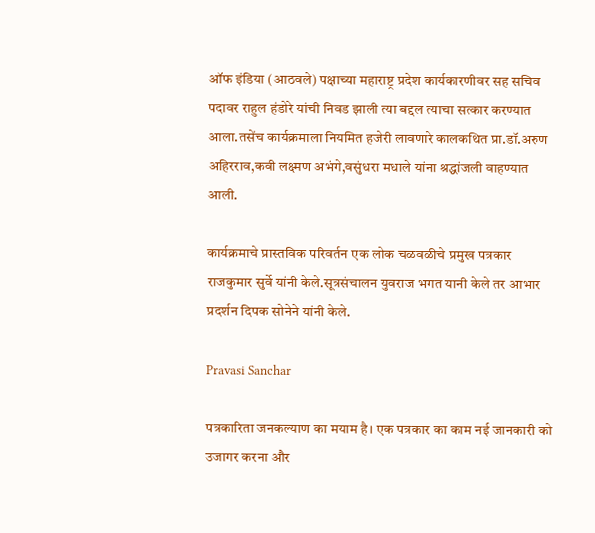ऑफ इंडिया (आठवले) पक्षाच्या महाराष्ट्र प्रदेश कार्यकारणीवर सह सचिव पदावर राहुल हंडोरे यांची निवड झाली त्या बद्दल त्याचा सत्कार करण्यात आला.तसेंच कार्यक्रमाला नियमित हजेरी लावणारे कालकथित प्रा.डॉ.अरुण अहिरराव,कवी लक्ष्मण अभंगे,वसुंधरा मधाले यांना श्रद्धांजली वाहण्यात आली.

कार्यक्रमाचे प्रास्तविक परिवर्तन एक लोक चळवळीचे प्रमुख पत्रकार राजकुमार सुर्वे यांनी केले.सूत्रसंचालन युवराज भगत यानी केले तर आभार प्रदर्शन दिपक सोनेने यांनी केले.

Pravasi Sanchar

पत्रकारिता जनकल्याण का मयाम है। एक पत्रकार का काम नई जानकारी को उजागर करना और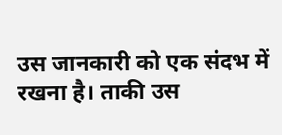उस जानकारी को एक संदभ में रखना है। ताकी उस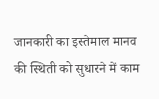जानकारी का इस्तेमाल मानव की स्थिती को सुधारने में काम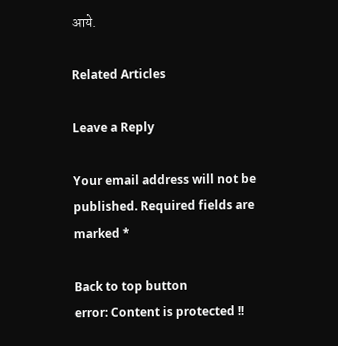आये.

Related Articles

Leave a Reply

Your email address will not be published. Required fields are marked *

Back to top button
error: Content is protected !!